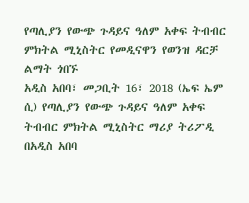የጣሊያን የውጭ ጉዳይና ዓለም አቀፍ ትብብር ምክትል ሚኒስትር የመዲናዋን የወንዝ ዳርቻ ልማት ጎበኙ
አዲስ አበባ፣ መጋቢት 16፣ 2018 (ኤፍ ኤም ሲ) የጣሊያን የውጭ ጉዳይና ዓለም አቀፍ ትብብር ምክትል ሚኒስትር ማሪያ ትሪፖዲ በአዲስ አበባ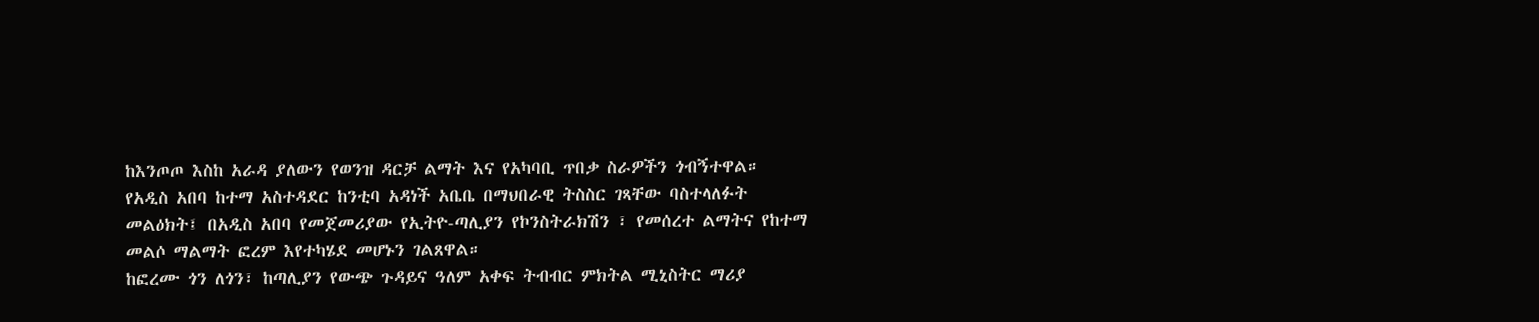ከእንጦጦ እስከ አራዳ ያለውን የወንዝ ዳርቻ ልማት እና የአካባቢ ጥበቃ ስራዎችን ጎብኝተዋል።
የአዲስ አበባ ከተማ አስተዳደር ከንቲባ አዳነች አቤቤ በማህበራዊ ትስስር ገጻቸው ባስተላለፉት መልዕክት፤ በአዲስ አበባ የመጀመሪያው የኢትዮ-ጣሊያን የኮንስትራክሽን ፣ የመሰረተ ልማትና የከተማ መልሶ ማልማት ፎረም እየተካሄደ መሆኑን ገልጸዋል።
ከፎረሙ ጎን ለጎን፣ ከጣሊያን የውጭ ጉዳይና ዓለም አቀፍ ትብብር ምክትል ሚኒስትር ማሪያ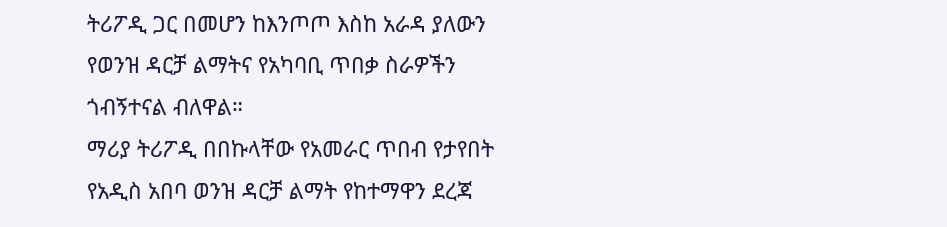ትሪፖዲ ጋር በመሆን ከእንጦጦ እስከ አራዳ ያለውን የወንዝ ዳርቻ ልማትና የአካባቢ ጥበቃ ስራዎችን ጎብኝተናል ብለዋል።
ማሪያ ትሪፖዲ በበኩላቸው የአመራር ጥበብ የታየበት የአዲስ አበባ ወንዝ ዳርቻ ልማት የከተማዋን ደረጃ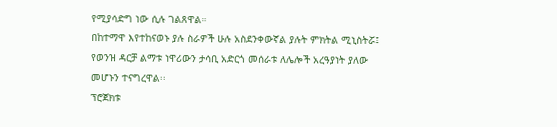የሚያሳድግ ነው ሲሉ ገልጸዋል።
በከተማዋ እየተከናወኑ ያሉ ስራዎች ሁሉ አስደንቀውኛል ያሉት ምክትል ሚኒስትሯ፤ የወንዝ ዳርቻ ልማቱ ነዋሪውን ታሳቢ አድርጎ መሰራቱ ለሌሎች አረዓያነት ያለው መሆኑን ተናግረዋል፡፡
ፕሮጀክቱ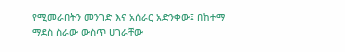የሚመራበትን መንገድ እና አሰራር አድንቀው፤ በከተማ ማደስ ስራው ውስጥ ሀገራቸው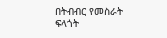በትብብር የመስራት ፍላጎት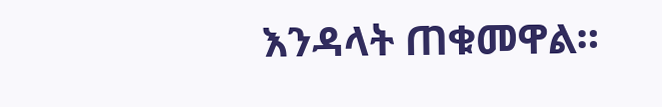እንዳላት ጠቁመዋል።